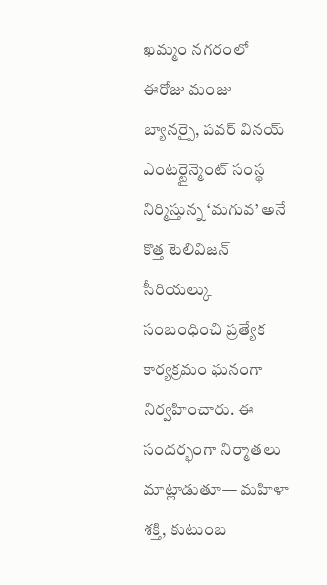ఖమ్మం నగరంలో ఈరోజు మంజు బ్యానర్పై, పవర్ వినయ్ ఎంటర్టైన్మెంట్ సంస్థ నిర్మిస్తున్న ‘మగువ’ అనే కొత్త టెలివిజన్ సీరియల్కు సంబంధించి ప్రత్యేక కార్యక్రమం ఘనంగా నిర్వహించారు. ఈ సందర్భంగా నిర్మాతలు మాట్లాడుతూ— మహిళా శక్తి, కుటుంబ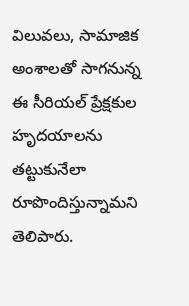విలువలు, సామాజిక అంశాలతో సాగనున్న ఈ సీరియల్ ప్రేక్షకుల హృదయాలను తట్టుకునేలా రూపొందిస్తున్నామని తెలిపారు.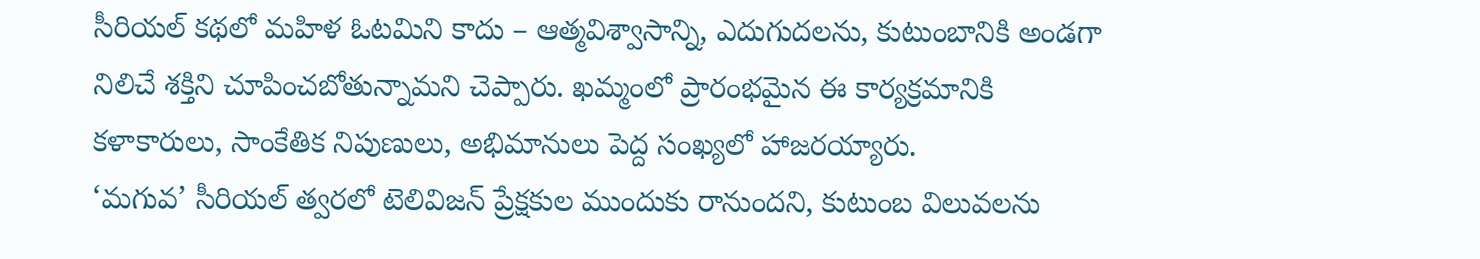సీరియల్ కథలో మహిళ ఓటమిని కాదు – ఆత్మవిశ్వాసాన్ని, ఎదుగుదలను, కుటుంబానికి అండగా నిలిచే శక్తిని చూపించబోతున్నామని చెప్పారు. ఖమ్మంలో ప్రారంభమైన ఈ కార్యక్రమానికి కళాకారులు, సాంకేతిక నిపుణులు, అభిమానులు పెద్ద సంఖ్యలో హాజరయ్యారు.
‘మగువ’ సీరియల్ త్వరలో టెలివిజన్ ప్రేక్షకుల ముందుకు రానుందని, కుటుంబ విలువలను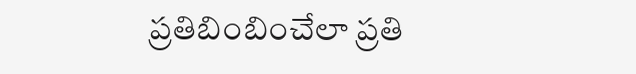ప్రతిబింబించేలా ప్రతి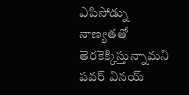ఎపిసోడ్ను నాణ్యతతో తెరకెక్కిస్తున్నామని పవర్ వినయ్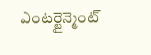ఎంటర్టైన్మెంట్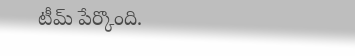టీమ్ పేర్కొంది.